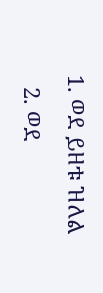1. ወደ ይዘቱ ዝለል
  2. ወደ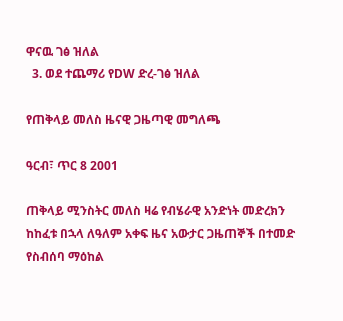ዋናዉ ገፅ ዝለል
  3. ወደ ተጨማሪ የDW ድረ-ገፅ ዝለል

የጠቅላይ መለስ ዜናዊ ጋዜጣዊ መግለጫ

ዓርብ፣ ጥር 8 2001

ጠቅላይ ሚንስትር መለስ ዛሬ የብሄራዊ አንድነት መድረክን ከከፈቱ በኋላ ለዓለም አቀፍ ዜና አውታር ጋዜጠኞች በተመድ የስብሰባ ማዕከል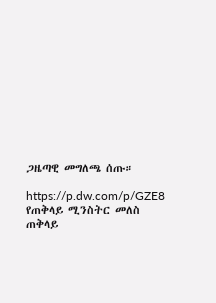ጋዜጣዊ መግለጫ ሰጡ።

https://p.dw.com/p/GZE8
የጠቅላይ ሚንስትር መለስ
ጠቅላይ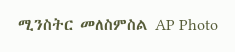ሚንስትር መለስምስል AP Photo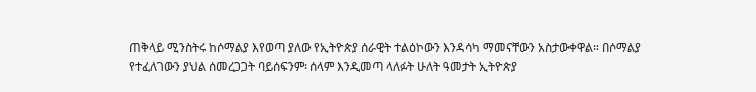ጠቅላይ ሚንስትሩ ከሶማልያ እየወጣ ያለው የኢትዮጵያ ሰራዊት ተልዕኮውን እንዳሳካ ማመናቸውን አስታውቀዋል። በሶማልያ የተፈለገውን ያህል ሰመረጋጋት ባይሰፍንም፡ ሰላም እንዲመጣ ላለፉት ሁለት ዓመታት ኢትዮጵያ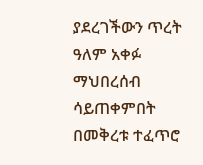ያደረገችውን ጥረት ዓለም አቀፉ ማህበረሰብ ሳይጠቀምበት በመቅረቱ ተፈጥሮ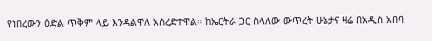የነበረውን ዕድል ጥቅም ላይ እንዳልዋለ አስረድተዋል። ከኤርትራ ጋር ስላለው ውጥረት ሁኔታና ዛሬ በአዲስ አበባ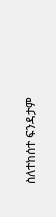ስለተከሰተ ፍንዳታም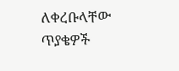ለቀረቡላቸው ጥያቄዎች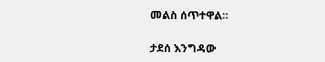መልስ ሰጥተዋል።

ታደሰ እንግዳው